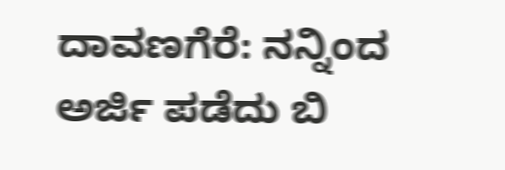ದಾವಣಗೆರೆ: ನನ್ನಿಂದ ಅರ್ಜಿ ಪಡೆದು ಬಿ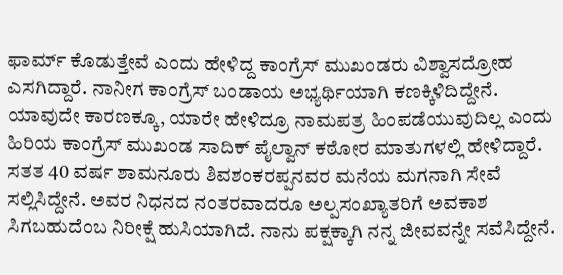ಫಾರ್ಮ್ ಕೊಡುತ್ತೇವೆ ಎಂದು ಹೇಳಿದ್ದ ಕಾಂಗ್ರೆಸ್ ಮುಖಂಡರು ವಿಶ್ವಾಸದ್ರೋಹ ಎಸಗಿದ್ದಾರೆ. ನಾನೀಗ ಕಾಂಗ್ರೆಸ್ ಬಂಡಾಯ ಅಭ್ಯರ್ಥಿಯಾಗಿ ಕಣಕ್ಕಿಳಿದಿದ್ದೇನೆ. ಯಾವುದೇ ಕಾರಣಕ್ಕೂ, ಯಾರೇ ಹೇಳಿದ್ರೂ ನಾಮಪತ್ರ ಹಿಂಪಡೆಯುವುದಿಲ್ಲ ಎಂದು ಹಿರಿಯ ಕಾಂಗ್ರೆಸ್ ಮುಖಂಡ ಸಾದಿಕ್ ಪೈಲ್ವಾನ್ ಕಠೋರ ಮಾತುಗಳಲ್ಲಿ ಹೇಳಿದ್ದಾರೆ.
ಸತತ 40 ವರ್ಷ ಶಾಮನೂರು ಶಿವಶಂಕರಪ್ಪನವರ ಮನೆಯ ಮಗನಾಗಿ ಸೇವೆ ಸಲ್ಲಿಸಿದ್ದೇನೆ. ಅವರ ನಿಧನದ ನಂತರವಾದರೂ ಅಲ್ಪಸಂಖ್ಯಾತರಿಗೆ ಅವಕಾಶ ಸಿಗಬಹುದೆಂಬ ನಿರೀಕ್ಷೆ ಹುಸಿಯಾಗಿದೆ. ನಾನು ಪಕ್ಷಕ್ಕಾಗಿ ನನ್ನ ಜೀವವನ್ನೇ ಸವೆಸಿದ್ದೇನೆ.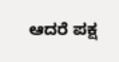ಆದರೆ ಪಕ್ಷ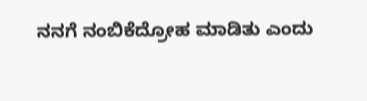ನನಗೆ ನಂಬಿಕೆದ್ರೋಹ ಮಾಡಿತು ಎಂದು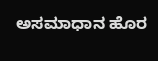ಅಸಮಾಧಾನ ಹೊರ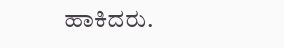ಹಾಕಿದರು.